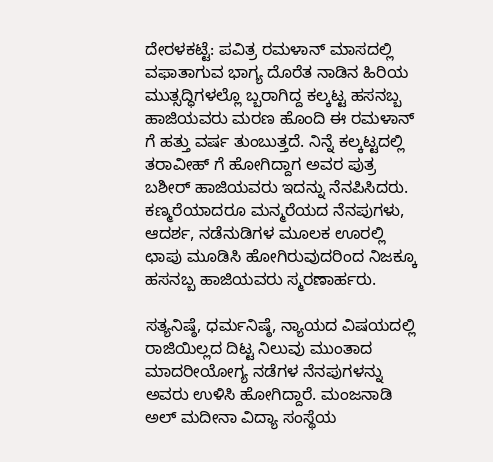ದೇರಳಕಟ್ಟೆ: ಪವಿತ್ರ ರಮಳಾನ್ ಮಾಸದಲ್ಲಿ ವಫಾತಾಗುವ ಭಾಗ್ಯ ದೊರೆತ ನಾಡಿನ ಹಿರಿಯ ಮುತ್ಸದ್ಧಿಗಳಲ್ಲೊ ಬ್ಬರಾಗಿದ್ದ ಕಲ್ಕಟ್ಟ ಹಸನಬ್ಬ ಹಾಜಿಯವರು ಮರಣ ಹೊಂದಿ ಈ ರಮಳಾನ್ ಗೆ ಹತ್ತು ವರ್ಷ ತುಂಬುತ್ತದೆ. ನಿನ್ನೆ ಕಲ್ಕಟ್ಟದಲ್ಲಿ ತರಾವೀಹ್ ಗೆ ಹೋಗಿದ್ದಾಗ ಅವರ ಪುತ್ರ ಬಶೀರ್ ಹಾಜಿಯವರು ಇದನ್ನು ನೆನಪಿಸಿದರು. ಕಣ್ಮರೆಯಾದರೂ ಮನ್ಮರೆಯದ ನೆನಪುಗಳು, ಆದರ್ಶ, ನಡೆನುಡಿಗಳ ಮೂಲಕ ಊರಲ್ಲಿ ಛಾಪು ಮೂಡಿಸಿ ಹೋಗಿರುವುದರಿಂದ ನಿಜಕ್ಕೂ ಹಸನಬ್ಬ ಹಾಜಿಯವರು ಸ್ಮರಣಾರ್ಹರು.

ಸತ್ಯನಿಷ್ಠೆ, ಧರ್ಮನಿಷ್ಠೆ, ನ್ಯಾಯದ ವಿಷಯದಲ್ಲಿ ರಾಜಿಯಿಲ್ಲದ ದಿಟ್ಟ ನಿಲುವು ಮುಂತಾದ ಮಾದರೀಯೋಗ್ಯ ನಡೆಗಳ ನೆನಪುಗಳನ್ನು ಅವರು ಉಳಿಸಿ ಹೋಗಿದ್ದಾರೆ. ಮಂಜನಾಡಿ ಅಲ್ ಮದೀನಾ ವಿದ್ಯಾ ಸಂಸ್ಥೆಯ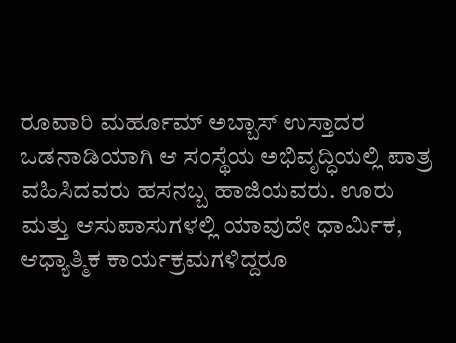ರೂವಾರಿ ಮರ್ಹೂಮ್ ಅಬ್ಬಾಸ್ ಉಸ್ತಾದರ ಒಡನಾಡಿಯಾಗಿ ಆ ಸಂಸ್ಥೆಯ ಅಭಿವೃದ್ಧಿಯಲ್ಲಿ ಪಾತ್ರ ವಹಿಸಿದವರು ಹಸನಬ್ಬ ಹಾಜಿಯವರು. ಊರು ಮತ್ತು ಆಸುಪಾಸುಗಳಲ್ಲಿ ಯಾವುದೇ ಧಾರ್ಮಿಕ, ಆಧ್ಯಾತ್ಮಿಕ ಕಾರ್ಯಕ್ರಮಗಳಿದ್ದರೂ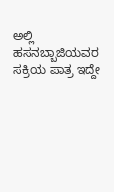ಅಲ್ಲಿ ಹಸನಬ್ಬಾಜಿಯವರ ಸಕ್ರಿಯ ಪಾತ್ರ ಇದ್ದೇ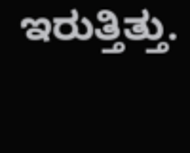ಇರುತ್ತಿತ್ತು.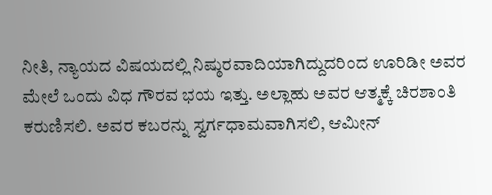ನೀತಿ, ನ್ಯಾಯದ ವಿಷಯದಲ್ಲಿ ನಿಷ್ಠುರವಾದಿಯಾಗಿದ್ದುದರಿಂದ ಊರಿಡೀ ಅವರ ಮೇಲೆ ಒಂದು ವಿಧ ಗೌರವ ಭಯ ಇತ್ತು. ಅಲ್ಲಾಹು ಅವರ ಆತ್ಮಕ್ಕೆ ಚಿರಶಾಂತಿ ಕರುಣಿಸಲಿ. ಅವರ ಕಬರನ್ನು ಸ್ವರ್ಗಧಾಮವಾಗಿಸಲಿ, ಆಮೀನ್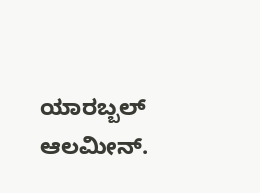ಯಾರಬ್ಬಲ್ ಆಲಮೀನ್.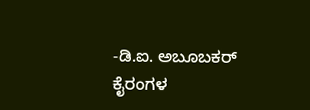-ಡಿ.ಐ. ಅಬೂಬಕರ್ ಕೈರಂಗಳ